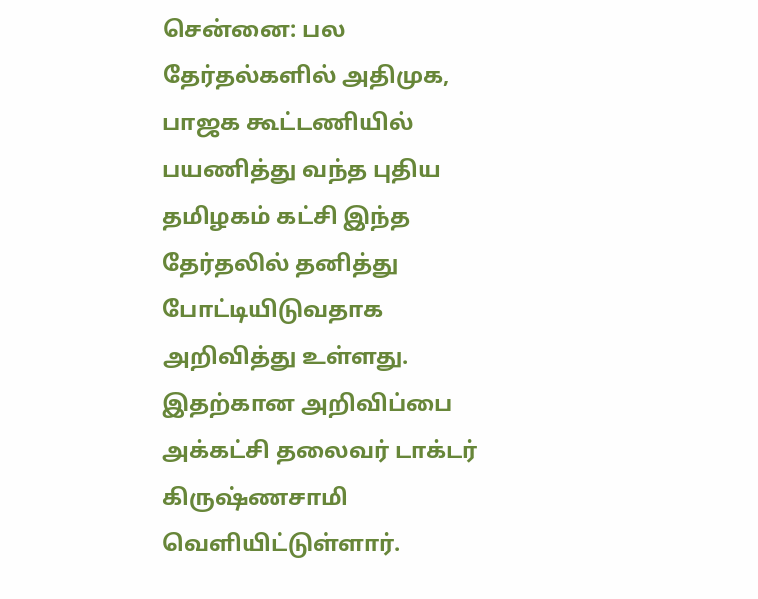சென்னை: பல தேர்தல்களில் அதிமுக, பாஜக கூட்டணியில் பயணித்து வந்த புதிய தமிழகம் கட்சி இந்த தேர்தலில் தனித்து போட்டியிடுவதாக அறிவித்து உள்ளது. இதற்கான அறிவிப்பை அக்கட்சி தலைவர் டாக்டர் கிருஷ்ணசாமி வெளியிட்டுள்ளார்.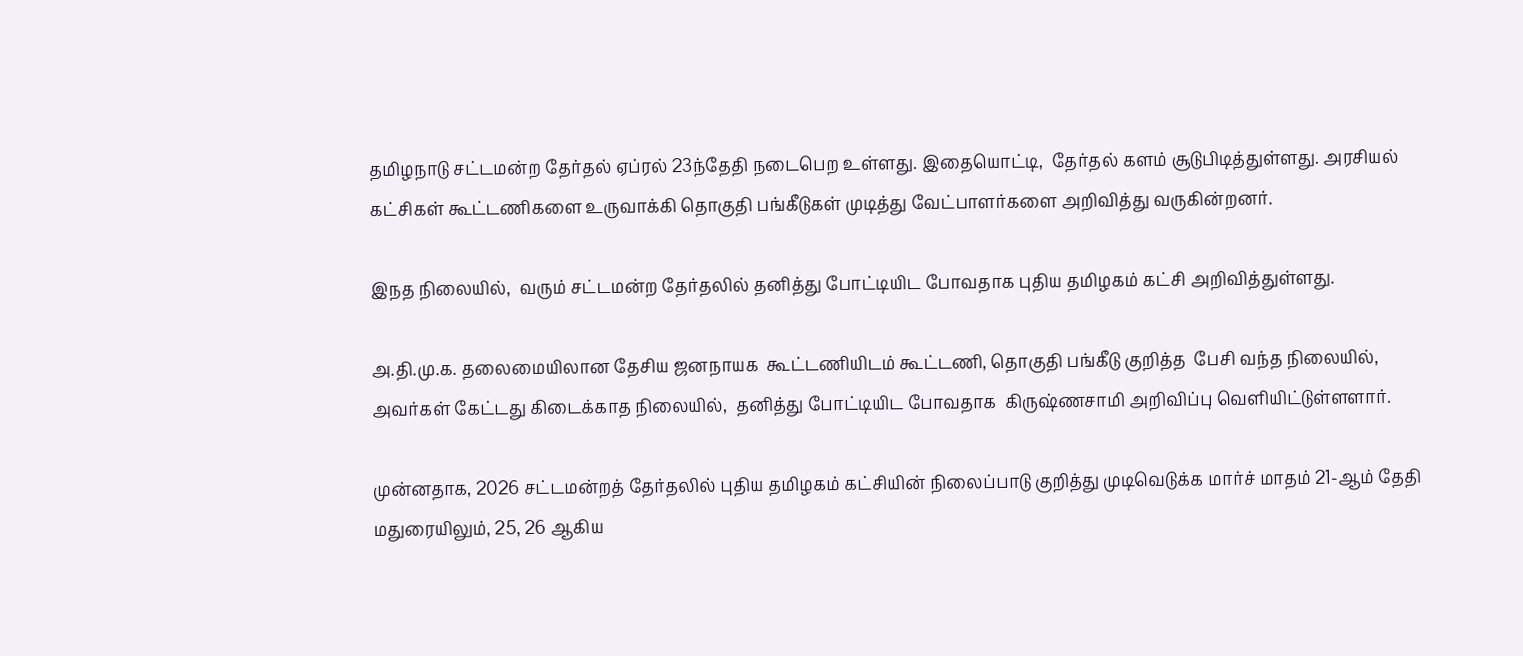தமிழநாடு சட்டமன்ற தேர்தல் ஏப்ரல் 23ந்தேதி நடைபெற உள்ளது. இதையொட்டி,  தேர்தல் களம் சூடுபிடித்துள்ளது. அரசியல் கட்சிகள் கூட்டணிகளை உருவாக்கி தொகுதி பங்கீடுகள் முடித்து வேட்பாளர்களை அறிவித்து வருகின்றனர்.

இநத நிலையில்,  வரும் சட்டமன்ற தேர்தலில் தனித்து போட்டியிட போவதாக புதிய தமிழகம் கட்சி அறிவித்துள்ளது.

அ.தி.மு.க. தலைமையிலான தேசிய ஜனநாயக  கூட்டணியிடம் கூட்டணி, தொகுதி பங்கீடு குறித்த  பேசி வந்த நிலையில், அவர்கள் கேட்டது கிடைக்காத நிலையில்,  தனித்து போட்டியிட போவதாக  கிருஷ்ணசாமி அறிவிப்பு வெளியிட்டுள்ளளார்.

முன்னதாக, 2026 சட்டமன்றத் தேர்தலில் புதிய தமிழகம் கட்சியின் நிலைப்பாடு குறித்து முடிவெடுக்க மார்ச் மாதம் 21-ஆம் தேதி மதுரையிலும், 25, 26 ஆகிய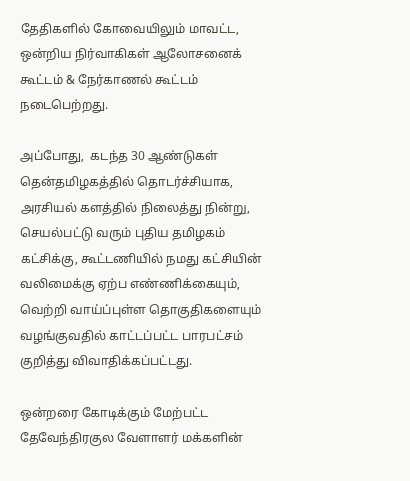தேதிகளில் கோவையிலும் மாவட்ட, ஒன்றிய நிர்வாகிகள் ஆலோசனைக் கூட்டம் & நேர்காணல் கூட்டம் நடைபெற்றது.

அப்போது,  கடந்த 30 ஆண்டுகள் தென்தமிழகத்தில் தொடர்ச்சியாக, அரசியல் களத்தில் நிலைத்து நின்று, செயல்பட்டு வரும் புதிய தமிழகம் கட்சிக்கு, கூட்டணியில் நமது கட்சியின் வலிமைக்கு ஏற்ப எண்ணிக்கையும், வெற்றி வாய்ப்புள்ள தொகுதிகளையும் வழங்குவதில் காட்டப்பட்ட பாரபட்சம் குறித்து விவாதிக்கப்பட்டது.

ஒன்றரை கோடிக்கும் மேற்பட்ட தேவேந்திரகுல வேளாளர் மக்களின்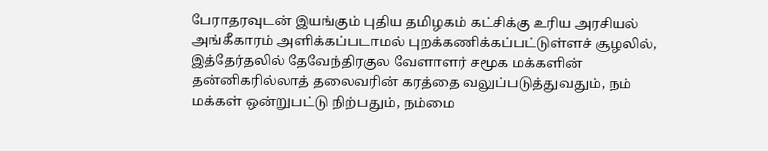பேராதரவுடன் இயங்கும் புதிய தமிழகம் கட்சிக்கு உரிய அரசியல் அங்கீகாரம் அளிக்கப்படாமல் புறக்கணிக்கப்பட்டுள்ளச் சூழலில், இத்தேர்தலில் தேவேந்திரகுல வேளாளர் சமூக மக்களின் தன்னிகரில்லாத் தலைவரின் கரத்தை வலுப்படுத்துவதும், நம் மக்கள் ஒன்றுபட்டு நிற்பதும், நம்மை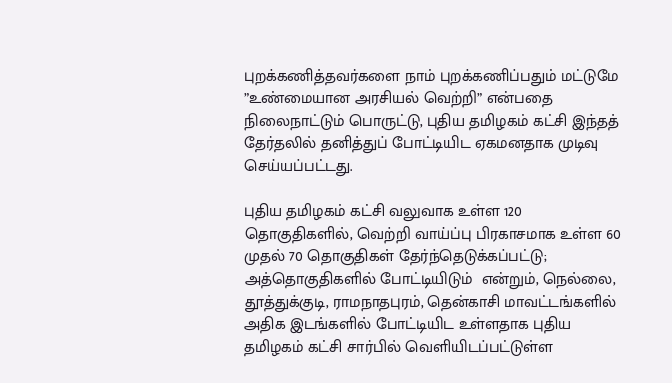புறக்கணித்தவர்களை நாம் புறக்கணிப்பதும் மட்டுமே ”உண்மையான அரசியல் வெற்றி” என்பதை நிலைநாட்டும் பொருட்டு, புதிய தமிழகம் கட்சி இந்தத் தேர்தலில் தனித்துப் போட்டியிட ஏகமனதாக முடிவு செய்யப்பட்டது.

புதிய தமிழகம் கட்சி வலுவாக உள்ள 120 தொகுதிகளில், வெற்றி வாய்ப்பு பிரகாசமாக உள்ள 60 முதல் 70 தொகுதிகள் தேர்ந்தெடுக்கப்பட்டு; அத்தொகுதிகளில் போட்டியிடும்  என்றும், நெல்லை, தூத்துக்குடி, ராமநாதபுரம், தென்காசி மாவட்டங்களில் அதிக இடங்களில் போட்டியிட உள்ளதாக புதிய தமிழகம் கட்சி சார்பில் வெளியிடப்பட்டுள்ள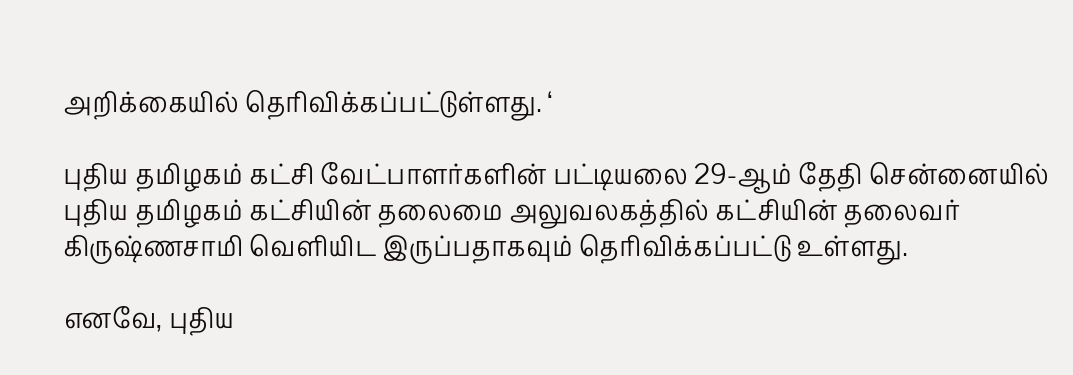அறிக்கையில் தெரிவிக்கப்பட்டுள்ளது. ‘

புதிய தமிழகம் கட்சி வேட்பாளர்களின் பட்டியலை 29-ஆம் தேதி சென்னையில் புதிய தமிழகம் கட்சியின் தலைமை அலுவலகத்தில் கட்சியின் தலைவர் கிருஷ்ணசாமி வெளியிட இருப்பதாகவும் தெரிவிக்கப்பட்டு உள்ளது.

எனவே, புதிய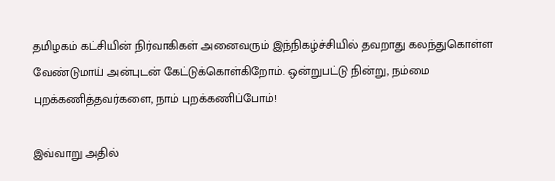தமிழகம் கட்சியின் நிர்வாகிகள் அனைவரும் இந்நிகழ்ச்சியில் தவறாது கலந்துகொள்ள வேண்டுமாய் அன்புடன் கேட்டுக்கொள்கிறோம். ஒன்றுபட்டு நின்று, நம்மை புறக்கணித்தவர்களை, நாம் புறக்கணிப்போம்!

இவ்வாறு அதில்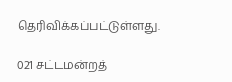தெரிவிக்கப்பட்டுள்ளது.

021 சட்டமன்றத்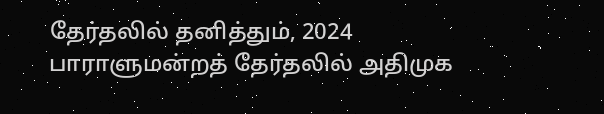தேர்தலில் தனித்தும், 2024 பாராளுமன்றத் தேர்தலில் அதிமுக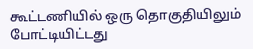கூட்டணியில் ஒரு தொகுதியிலும் போட்டியிட்டது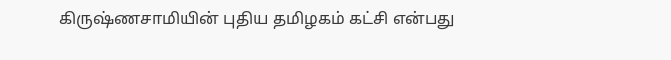கிருஷ்ணசாமியின் புதிய தமிழகம் கட்சி என்பது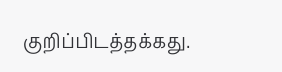குறிப்பிடத்தக்கது.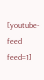[youtube-feed feed=1]